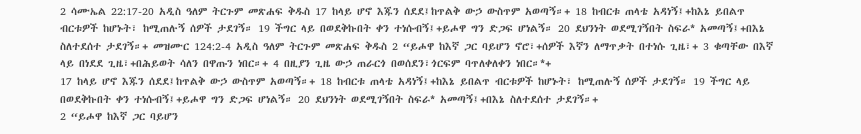2 ሳሙኤል 22:17-20 አዲስ ዓለም ትርጉም መጽሐፍ ቅዱስ 17 ከላይ ሆኖ እጁን ሰደደ፤ከጥልቅ ውኃ ውስጥም አወጣኝ።+ 18 ከብርቱ ጠላቴ አዳነኝ፤+ከእኔ ይበልጥ ብርቱዎች ከሆኑት፣ ከሚጠሉኝ ሰዎች ታደገኝ። 19 ችግር ላይ በወደቅኩበት ቀን ተነሱብኝ፤+ይሖዋ ግን ድጋፍ ሆነልኝ። 20 ደህንነት ወደሚገኝበት ስፍራ* አመጣኝ፤+በእኔ ስለተደሰተ ታደገኝ።+ መዝሙር 124:2-4 አዲስ ዓለም ትርጉም መጽሐፍ ቅዱስ 2 “ይሖዋ ከእኛ ጋር ባይሆን ኖሮ፣+ሰዎች እኛን ለማጥቃት በተነሱ ጊዜ፣+ 3 ቁጣቸው በእኛ ላይ በነደደ ጊዜ፣+በሕይወት ሳለን በዋጡን ነበር።+ 4 በዚያን ጊዜ ውኃ ጠራርጎ በወሰደን፣ጎርፍም ባጥለቀለቀን ነበር።*+
17 ከላይ ሆኖ እጁን ሰደደ፤ከጥልቅ ውኃ ውስጥም አወጣኝ።+ 18 ከብርቱ ጠላቴ አዳነኝ፤+ከእኔ ይበልጥ ብርቱዎች ከሆኑት፣ ከሚጠሉኝ ሰዎች ታደገኝ። 19 ችግር ላይ በወደቅኩበት ቀን ተነሱብኝ፤+ይሖዋ ግን ድጋፍ ሆነልኝ። 20 ደህንነት ወደሚገኝበት ስፍራ* አመጣኝ፤+በእኔ ስለተደሰተ ታደገኝ።+
2 “ይሖዋ ከእኛ ጋር ባይሆን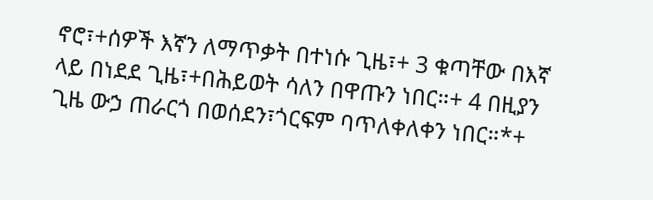ኖሮ፣+ሰዎች እኛን ለማጥቃት በተነሱ ጊዜ፣+ 3 ቁጣቸው በእኛ ላይ በነደደ ጊዜ፣+በሕይወት ሳለን በዋጡን ነበር።+ 4 በዚያን ጊዜ ውኃ ጠራርጎ በወሰደን፣ጎርፍም ባጥለቀለቀን ነበር።*+